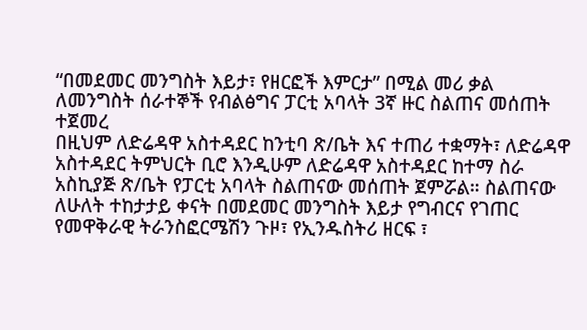“በመደመር መንግስት እይታ፣ የዘርፎች እምርታ” በሚል መሪ ቃል ለመንግስት ሰራተኞች የብልፅግና ፓርቲ አባላት 3ኛ ዙር ስልጠና መሰጠት ተጀመረ
በዚህም ለድሬዳዋ አስተዳደር ከንቲባ ጽ/ቤት እና ተጠሪ ተቋማት፣ ለድሬዳዋ አስተዳደር ትምህርት ቢሮ እንዲሁም ለድሬዳዋ አስተዳደር ከተማ ስራ አስኪያጅ ጽ/ቤት የፓርቲ አባላት ስልጠናው መሰጠት ጀምሯል። ስልጠናው ለሁለት ተከታታይ ቀናት በመደመር መንግስት እይታ የግብርና የገጠር የመዋቅራዊ ትራንስፎርሜሽን ጉዞ፣ የኢንዱስትሪ ዘርፍ ፣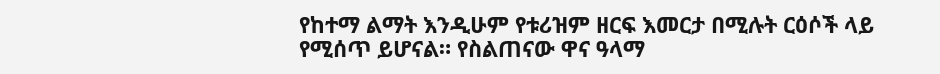የከተማ ልማት እንዲሁም የቱሪዝም ዘርፍ እመርታ በሚሉት ርዕሶች ላይ የሚሰጥ ይሆናል። የስልጠናው ዋና ዓላማ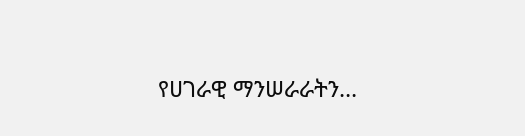የሀገራዊ ማንሠራራትን…